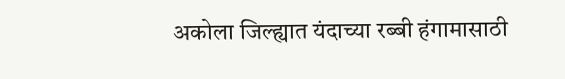अकोला जिल्ह्यात यंदाच्या रब्बी हंगामासाठी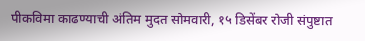पीकविमा काढण्याची अंतिम मुदत सोमवारी, १५ डिसेंबर रोजी संपुष्टात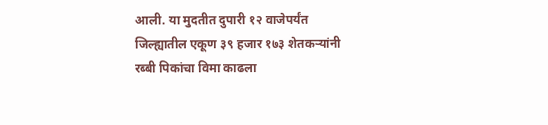आली. या मुदतीत दुपारी १२ वाजेपर्यंत जिल्ह्यातील एकूण ३९ हजार १७३ शेतकऱ्यांनी रब्बी पिकांचा विमा काढला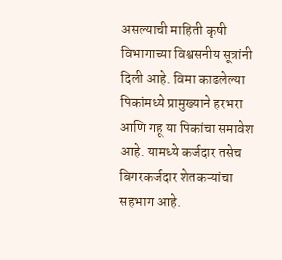असल्याची माहिती कृषी विभागाच्या विश्वसनीय सूत्रांनी दिली आहे. विमा काढलेल्या पिकांमध्ये प्रामुख्याने हरभरा आणि गहू या पिकांचा समावेश आहे. यामध्ये कर्जदार तसेच बिगरकर्जदार शेतकऱ्यांचा सहभाग आहे.